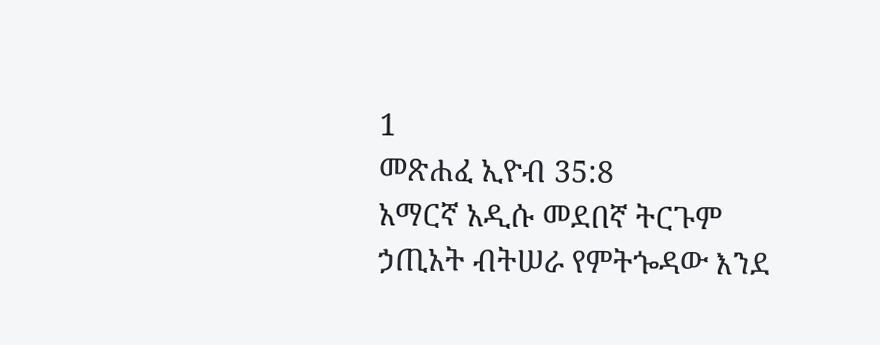1
መጽሐፈ ኢዮብ 35:8
አማርኛ አዲሱ መደበኛ ትርጉም
ኃጢአት ብትሠራ የምትጐዳው እንደ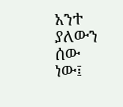አንተ ያለውን ሰው ነው፤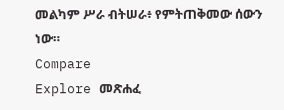መልካም ሥራ ብትሠራ፥ የምትጠቅመው ሰውን ነው።
Compare
Explore መጽሐፈ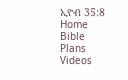ኢዮብ 35:8
Home
Bible
Plans
Videos